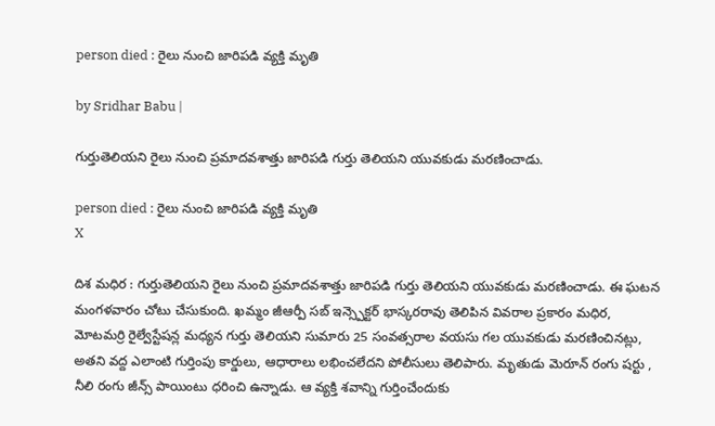person died : రైలు నుంచి జారిపడి వ్యక్తి మృతి

by Sridhar Babu |

గుర్తుతెలియని రైలు నుంచి ప్రమాదవశాత్తు జారిపడి గుర్తు తెలియని యువకుడు మరణించాడు.

person died : రైలు నుంచి జారిపడి వ్యక్తి మృతి
X

దిశ మధిర : గుర్తుతెలియని రైలు నుంచి ప్రమాదవశాత్తు జారిపడి గుర్తు తెలియని యువకుడు మరణించాడు. ఈ ఘటన మంగళవారం చోటు చేసుకుంది. ఖమ్మం జీఆర్పీ సబ్ ఇన్స్పెక్టర్ భాస్కరరావు తెలిపిన వివరాల ప్రకారం మధిర, మోటమర్రి రైల్వేస్టేషన్ల మధ్యన గుర్తు తెలియని సుమారు 25 సంవత్సరాల వయసు గల యువకుడు మరణించినట్లు, అతని వద్ద ఎలాంటి గుర్తింపు కార్డులు, ఆధారాలు లభించలేదని పోలీసులు తెలిపారు. మృతుడు మెరూన్ రంగు షర్టు , నీలి రంగు జీన్స్ పాయింటు ధరించి ఉన్నాడు. ఆ వ్యక్తి శవాన్ని గుర్తించేందుకు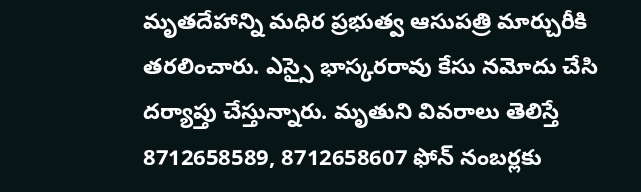మృతదేహాన్ని మధిర ప్రభుత్వ ఆసుపత్రి మార్చురీకి తరలించారు. ఎస్సై భాస్కరరావు కేసు నమోదు చేసి దర్యాప్తు చేస్తున్నారు. మృతుని వివరాలు తెలిస్తే 8712658589, 8712658607 ఫోన్ నంబర్లకు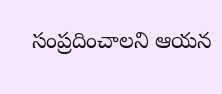సంప్రదించాలని ఆయన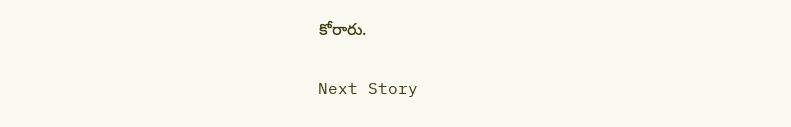కోరారు.

Next Story